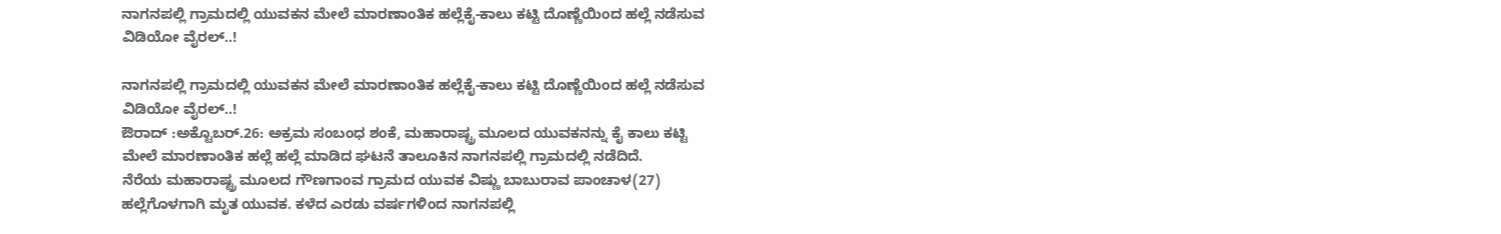ನಾಗನಪಲ್ಲಿ ಗ್ರಾಮದಲ್ಲಿ ಯುವಕನ ಮೇಲೆ ಮಾರಣಾಂತಿಕ ಹಲ್ಲೆಕೈ-ಕಾಲು ಕಟ್ಟಿ ದೊಣ್ಣೆಯಿಂದ ಹಲ್ಲೆ ನಡೆಸುವ ವಿಡಿಯೋ ವೈರಲ್..!

ನಾಗನಪಲ್ಲಿ ಗ್ರಾಮದಲ್ಲಿ ಯುವಕನ ಮೇಲೆ ಮಾರಣಾಂತಿಕ ಹಲ್ಲೆಕೈ-ಕಾಲು ಕಟ್ಟಿ ದೊಣ್ಣೆಯಿಂದ ಹಲ್ಲೆ ನಡೆಸುವ ವಿಡಿಯೋ ವೈರಲ್..!
ಔರಾದ್ :ಅಕ್ಟೊಬರ್.26: ಅಕ್ರಮ ಸಂಬಂಧ ಶಂಕೆ, ಮಹಾರಾಷ್ಟ್ರ ಮೂಲದ ಯುವಕನನ್ನು ಕೈ ಕಾಲು ಕಟ್ಟಿ ಮೇಲೆ ಮಾರಣಾಂತಿಕ ಹಲ್ಲೆ ಹಲ್ಲೆ ಮಾಡಿದ ಘಟನೆ ತಾಲೂಕಿನ ನಾಗನಪಲ್ಲಿ ಗ್ರಾಮದಲ್ಲಿ ನಡೆದಿದೆ.
ನೆರೆಯ ಮಹಾರಾಷ್ಟ್ರ ಮೂಲದ ಗೌಣಗಾಂವ ಗ್ರಾಮದ ಯುವಕ ವಿಷ್ಣು ಬಾಬುರಾವ ಪಾಂಚಾಳ(27) ಹಲ್ಲೆಗೊಳಗಾಗಿ ಮೃತ ಯುವಕ. ಕಳೆದ ಎರಡು ವರ್ಷಗಳಿಂದ ನಾಗನಪಲ್ಲಿ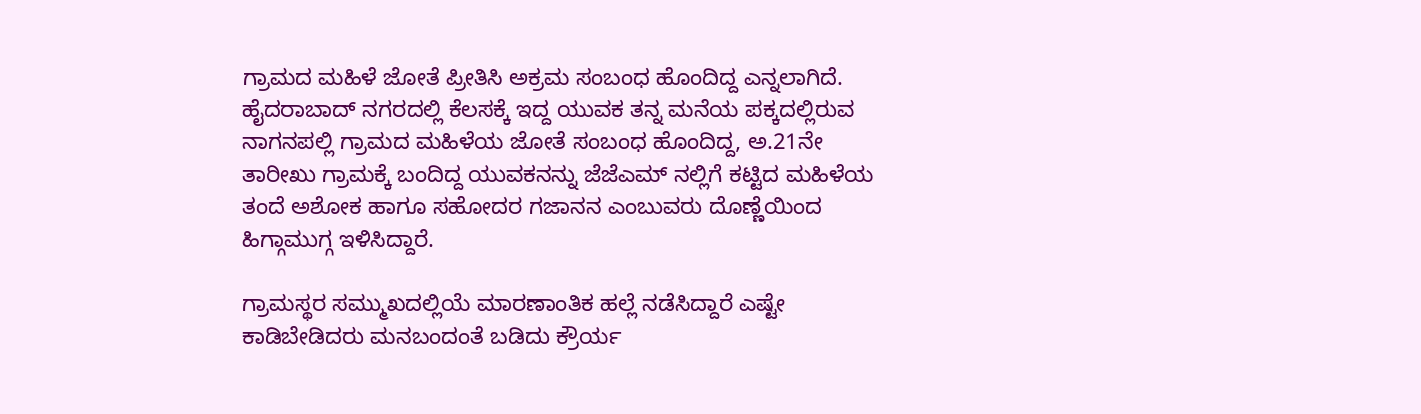ಗ್ರಾಮದ ಮಹಿಳೆ ಜೋತೆ ಪ್ರೀತಿಸಿ ಅಕ್ರಮ ಸಂಬಂಧ ಹೊಂದಿದ್ದ ಎನ್ನಲಾಗಿದೆ. ಹೈದರಾಬಾದ್ ನಗರದಲ್ಲಿ ಕೆಲಸಕ್ಕೆ ಇದ್ದ ಯುವಕ ತನ್ನ ಮನೆಯ ಪಕ್ಕದಲ್ಲಿರುವ ನಾಗನಪಲ್ಲಿ ಗ್ರಾಮದ ಮಹಿಳೆಯ ಜೋತೆ ಸಂಬಂಧ ಹೊಂದಿದ್ದ, ಅ.21ನೇ ತಾರೀಖು ಗ್ರಾಮಕ್ಕೆ ಬಂದಿದ್ದ ಯುವಕನನ್ನು ಜೆಜೆಎಮ್ ನಲ್ಲಿಗೆ ಕಟ್ಟಿದ ಮಹಿಳೆಯ ತಂದೆ ಅಶೋಕ ಹಾಗೂ ಸಹೋದರ ಗಜಾನನ ಎಂಬುವರು ದೊಣ್ಣೆಯಿಂದ ಹಿಗ್ಗಾಮುಗ್ಗ ಇಳಿಸಿದ್ದಾರೆ.

ಗ್ರಾಮಸ್ಥರ ಸಮ್ಮುಖದಲ್ಲಿಯೆ ಮಾರಣಾಂತಿಕ ಹಲ್ಲೆ ನಡೆಸಿದ್ದಾರೆ ಎಷ್ಟೇ ಕಾಡಿಬೇಡಿದರು ಮನಬಂದಂತೆ ಬಡಿದು ಕ್ರೌರ್ಯ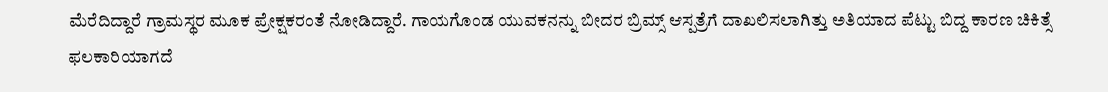ಮೆರೆದಿದ್ದಾರೆ ಗ್ರಾಮಸ್ಥರ ಮೂಕ ಪ್ರೇಕ್ಷಕರಂತೆ ನೋಡಿದ್ದಾರೆ. ಗಾಯಗೊಂಡ ಯುವಕನನ್ನು ಬೀದರ ಬ್ರಿಮ್ಸ್ ಆಸ್ಪತ್ರೆಗೆ ದಾಖಲಿಸಲಾಗಿತ್ತು ಅತಿಯಾದ ಪೆಟ್ಟು ಬಿದ್ದ ಕಾರಣ ಚಿಕಿತ್ಸೆ ಫಲಕಾರಿಯಾಗದೆ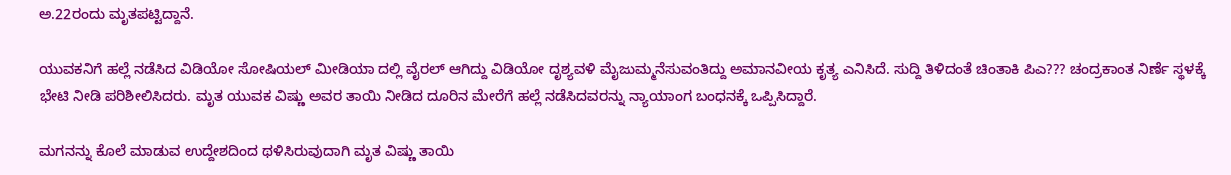ಅ.22ರಂದು ಮೃತಪಟ್ಟಿದ್ದಾನೆ.

ಯುವಕನಿಗೆ ಹಲ್ಲೆ ನಡೆಸಿದ ವಿಡಿಯೋ ಸೋಷಿಯಲ್ ಮೀಡಿಯಾ ದಲ್ಲಿ ವೈರಲ್ ಆಗಿದ್ದು ವಿಡಿಯೋ ದೃಶ್ಯವಳಿ ಮೈಜುಮ್ಮನೆಸುವಂತಿದ್ದು ಅಮಾನವೀಯ ಕೃತ್ಯ ಎನಿಸಿದೆ. ಸುದ್ದಿ ತಿಳಿದಂತೆ ಚಿಂತಾಕಿ ಪಿಎ??? ಚಂದ್ರಕಾಂತ ನಿರ್ಣೆ ಸ್ಥಳಕ್ಕೆ ಭೇಟಿ ನೀಡಿ ಪರಿಶೀಲಿಸಿದರು. ಮೃತ ಯುವಕ ವಿಷ್ಣು ಅವರ ತಾಯಿ ನೀಡಿದ ದೂರಿನ ಮೇರೆಗೆ ಹಲ್ಲೆ ನಡೆಸಿದವರನ್ನು ನ್ಯಾಯಾಂಗ ಬಂಧನಕ್ಕೆ ಒಪ್ಪಿಸಿದ್ದಾರೆ.

ಮಗನನ್ನು ಕೊಲೆ ಮಾಡುವ ಉದ್ದೇಶದಿಂದ ಥಳಿಸಿರುವುದಾಗಿ ಮೃತ ವಿಷ್ಣು ತಾಯಿ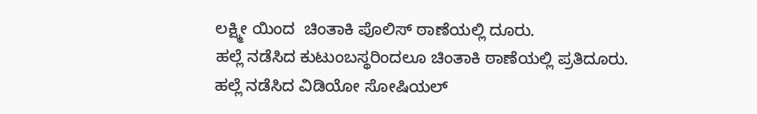ಲಕ್ಷ್ಮೀ ಯಿಂದ  ಚಿಂತಾಕಿ ಪೊಲಿಸ್ ಠಾಣೆಯಲ್ಲಿ ದೂರು.
ಹಲ್ಲೆ ನಡೆಸಿದ ಕುಟುಂಬಸ್ಥರಿಂದಲೂ ಚಿಂತಾಕಿ ಠಾಣೆಯಲ್ಲಿ ಪ್ರತಿದೂರು.
ಹಲ್ಲೆ ನಡೆಸಿದ ವಿಡಿಯೋ ಸೋಷಿಯಲ್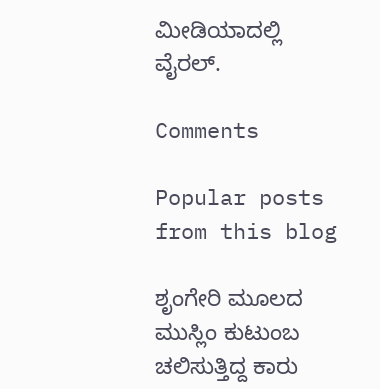ಮೀಡಿಯಾದಲ್ಲಿ ವೈರಲ್.

Comments

Popular posts from this blog

ಶೃಂಗೇರಿ ಮೂಲದ ಮುಸ್ಲಿಂ ಕುಟುಂಬ ಚಲಿಸುತ್ತಿದ್ದ ಕಾರು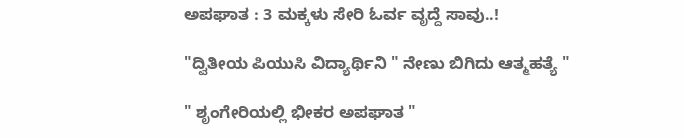ಅಪಘಾತ : 3 ಮಕ್ಕಳು ಸೇರಿ ಓರ್ವ ವೃದ್ದೆ ಸಾವು..!

"ದ್ವಿತೀಯ ಪಿಯುಸಿ ವಿದ್ಯಾರ್ಥಿನಿ " ನೇಣು ಬಿಗಿದು ಆತ್ಮಹತ್ಯೆ "

" ಶೃಂಗೇರಿಯಲ್ಲಿ ಭೀಕರ ಅಪಘಾತ "